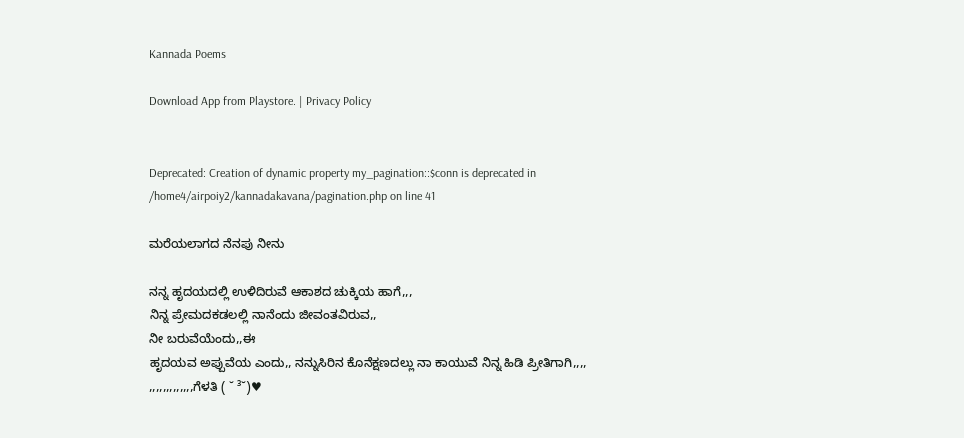Kannada Poems

Download App from Playstore. | Privacy Policy


Deprecated: Creation of dynamic property my_pagination::$conn is deprecated in /home4/airpoiy2/kannadakavana/pagination.php on line 41

ಮರೆಯಲಾಗದ ನೆನಪು ನೀನು

ನನ್ನ ಹೃದಯದಲ್ಲಿ ಉಳಿದಿರುವೆ ಆಕಾಶದ ಚುಕ್ಕಿಯ ಹಾಗೆ,,,
ನಿನ್ನ ಪ್ರೇಮದಕಡಲಲ್ಲಿ ನಾನೆಂದು ಜೀವಂತವಿರುವ,,
ನೀ ಬರುವೆಯೆಂದು,,ಈ
ಹೃದಯವ ಅಪ್ಪುವೆಯ ಎಂದು,, ನನ್ನುಸಿರಿನ ಕೊನೆಕ್ಷಣದಲ್ಲು ನಾ ಕಾಯುವೆ ನಿನ್ನ ಹಿಡಿ ಪ್ರೀತಿಗಾಗಿ,,,,
,,,,,,,,,,,,,ಗೆಳತಿ ( ˘ ³˘)♥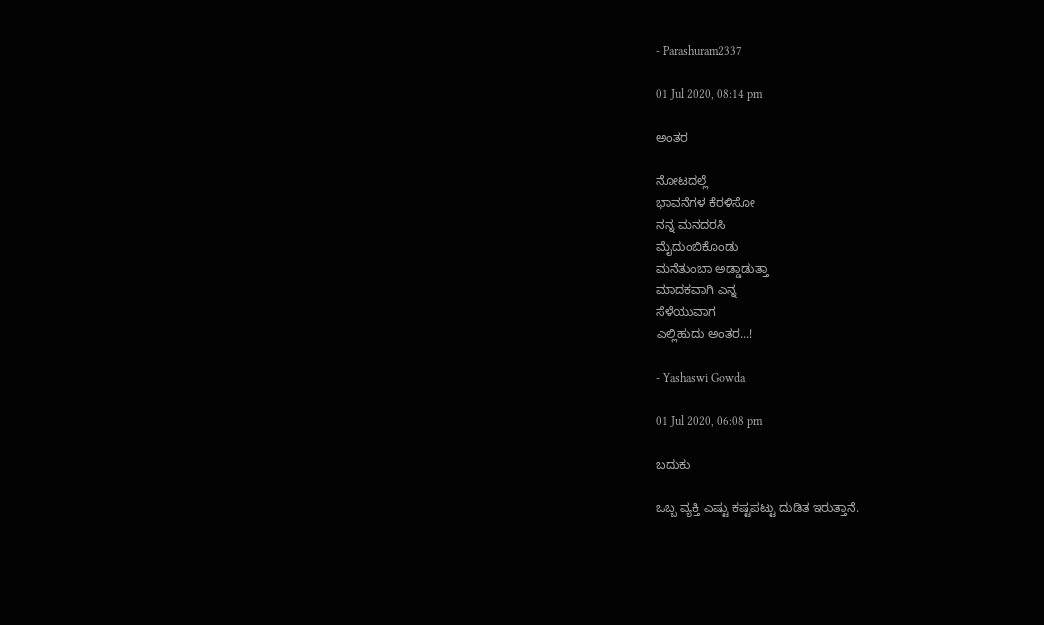- Parashuram2337

01 Jul 2020, 08:14 pm

ಅಂತರ

ನೋಟದಲ್ಲೆ
ಭಾವನೆಗಳ ಕೆರಳಿಸೋ
ನನ್ನ ಮನದರಸಿ
ಮೈದುಂಬಿಕೊಂಡು
ಮನೆತುಂಬಾ ಅಡ್ಡಾಡುತ್ತಾ
ಮಾದಕವಾಗಿ ಎನ್ನ
ಸೆಳೆಯುವಾಗ
ಎಲ್ಲಿಹುದು ಅಂತರ...!

- Yashaswi Gowda

01 Jul 2020, 06:08 pm

ಬದುಕು

ಒಬ್ಬ ವ್ಯಕ್ತಿ ಎಷ್ಟು ಕಷ್ಟಪಟ್ಟು ದುಡಿತ ಇರುತ್ತಾನೆ.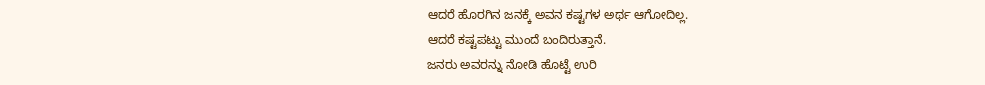ಆದರೆ ಹೊರಗಿನ ಜನಕ್ಕೆ ಅವನ ಕಷ್ಟಗಳ ಅರ್ಥ ಆಗೋದಿಲ್ಲ.
ಆದರೆ ಕಷ್ಟಪಟ್ಟು ಮುಂದೆ ಬಂದಿರುತ್ತಾನೆ.
ಜನರು ಅವರನ್ನು ನೋಡಿ ಹೊಟ್ಟೆ ಉರಿ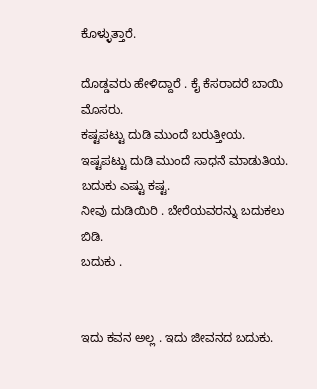ಕೊಳ್ಳುತ್ತಾರೆ.

ದೊಡ್ಡವರು ಹೇಳಿದ್ದಾರೆ . ಕೈ ಕೆಸರಾದರೆ ಬಾಯಿ ಮೊಸರು.
ಕಷ್ಟಪಟ್ಟು ದುಡಿ ಮುಂದೆ ಬರುತ್ತೀಯ.
ಇಷ್ಟಪಟ್ಟು ದುಡಿ ಮುಂದೆ ಸಾಧನೆ ಮಾಡುತಿಯ.
ಬದುಕು ಎಷ್ಟು ಕಷ್ಟ.
ನೀವು ದುಡಿಯಿರಿ . ಬೇರೆಯವರನ್ನು ಬದುಕಲು ಬಿಡಿ.
ಬದುಕು .


ಇದು ಕವನ ಅಲ್ಲ . ಇದು ಜೀವನದ ಬದುಕು.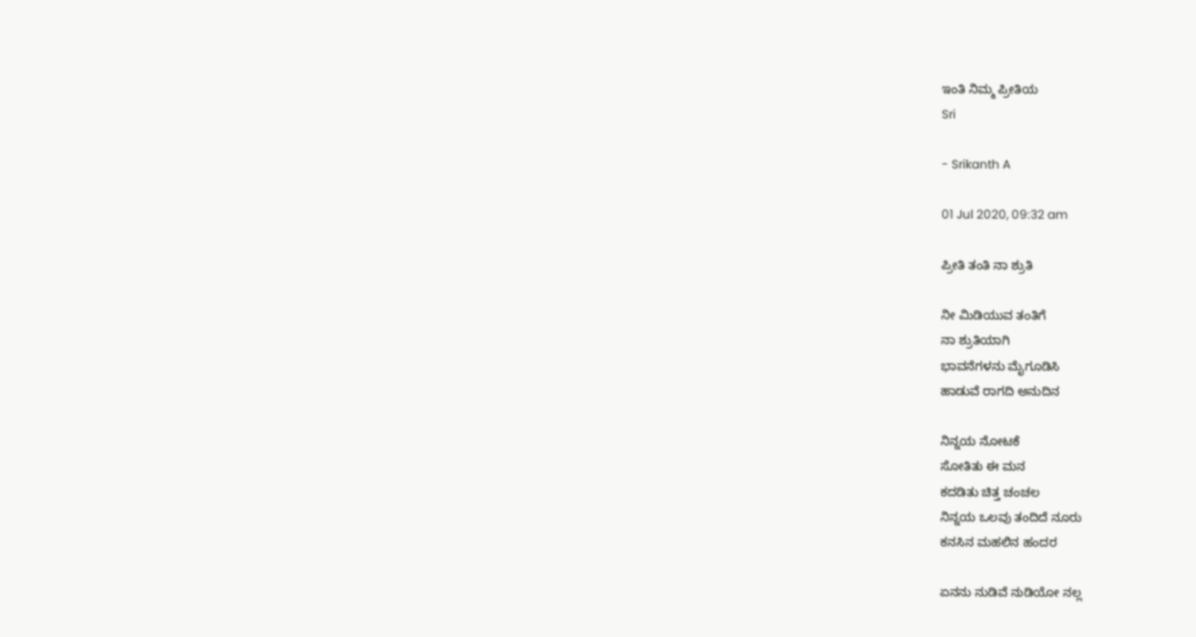ಇಂತಿ ನಿಮ್ಮ ಪ್ರೀತಿಯ
Sri

- Srikanth A

01 Jul 2020, 09:32 am

ಪ್ರೀತಿ ತಂತಿ ನಾ ಶ್ರುತಿ

ನೀ ಮಿಡಿಯುವ ತಂತಿಗೆ
ನಾ ಶ್ರುತಿಯಾಗಿ
ಭಾವನೆಗಳನು ಮೈಗೂಡಿಸಿ
ಹಾಡುವೆ ರಾಗದಿ ಅನುದಿನ

ನಿನ್ನಯ ನೋಟಕೆ
ಸೋತಿತು ಈ ಮನ
ಕದಡಿತು ಚಿತ್ತ ಚಂಚಲ
ನಿನ್ನಯ ಒಲವು ತಂದಿದೆ ನೂರು
ಕನಸಿನ ಮಹಲಿನ ಹಂದರ

ಏನನು ನುಡಿವೆ ನುಡಿಯೋ ನಲ್ಲ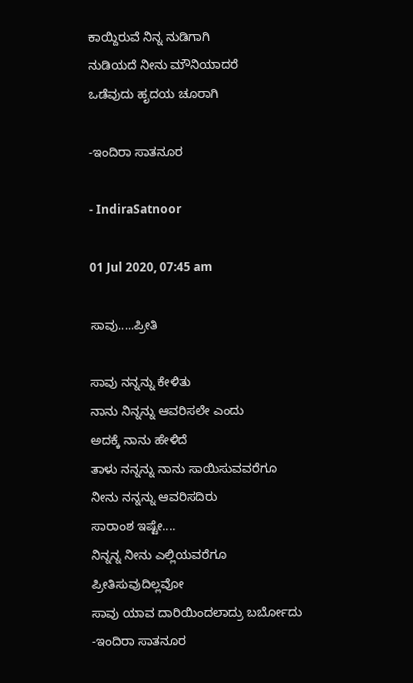ಕಾಯ್ದಿರುವೆ ನಿನ್ನ ನುಡಿಗಾಗಿ
ನುಡಿಯದೆ ನೀನು ಮೌನಿಯಾದರೆ
ಒಡೆವುದು ಹೃದಯ ಚೂರಾಗಿ

-ಇಂದಿರಾ ಸಾತನೂರ

- IndiraSatnoor

01 Jul 2020, 07:45 am

ಸಾವು.....ಪ್ರೀತಿ

ಸಾವು ನನ್ನನ್ನು ಕೇಳಿತು
ನಾನು ನಿನ್ನನ್ನು ಆವರಿಸಲೇ ಎಂದು
ಅದಕ್ಕೆ ನಾನು ಹೇಳಿದೆ
ತಾಳು ನನ್ನನ್ನು ನಾನು ಸಾಯಿಸುವವರೆಗೂ ನೀನು ನನ್ನನ್ನು ಆವರಿಸದಿರು
ಸಾರಾಂಶ ಇಷ್ಟೇ....
ನಿನ್ನನ್ನ ನೀನು ಎಲ್ಲಿಯವರೆಗೂ ಪ್ರೀತಿಸುವುದಿಲ್ಲವೋ
ಸಾವು ಯಾವ ದಾರಿಯಿಂದಲಾದ್ರು ಬರ್ಬೋದು
-ಇಂದಿರಾ ಸಾತನೂರ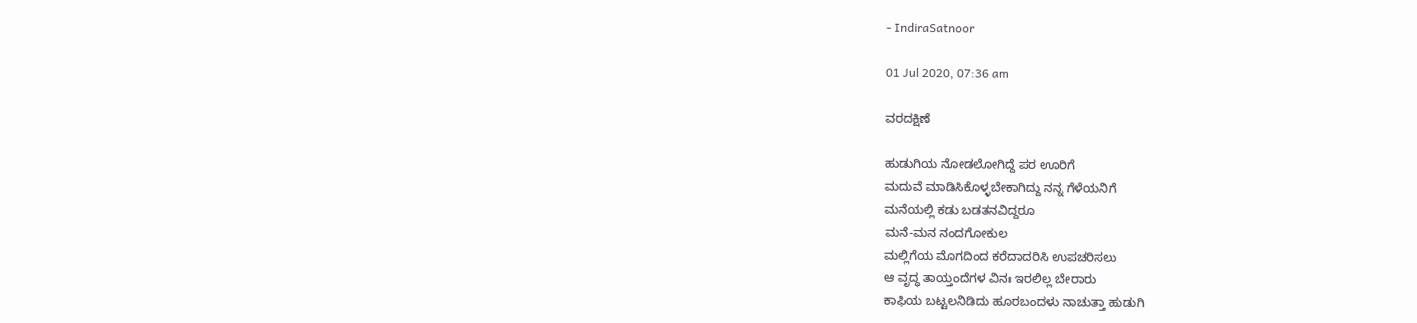- IndiraSatnoor

01 Jul 2020, 07:36 am

ವರದಕ್ಷಿಣೆ

ಹುಡುಗಿಯ ನೋಡಲೋಗಿದ್ದೆ ಪರ ಊರಿಗೆ
ಮದುವೆ ಮಾಡಿಸಿಕೊಳ್ಳಬೇಕಾಗಿದ್ದು ನನ್ನ ಗೆಳೆಯನಿಗೆ
ಮನೆಯಲ್ಲಿ ಕಡು ಬಡತನವಿದ್ದರೂ
ಮನೆ-ಮನ ನಂದಗೋಕುಲ
ಮಲ್ಲಿಗೆಯ ಮೊಗದಿಂದ ಕರೆದಾದರಿಸಿ ಉಪಚರಿಸಲು
ಆ ವೃದ್ಧ ತಾಯ್ತಂದೆಗಳ ವಿನಃ ಇರಲಿಲ್ಲ ಬೇರಾರು
ಕಾಫಿಯ ಬಟ್ಟಲನಿಡಿದು ಹೂರಬಂದಳು ನಾಚುತ್ತಾ ಹುಡುಗಿ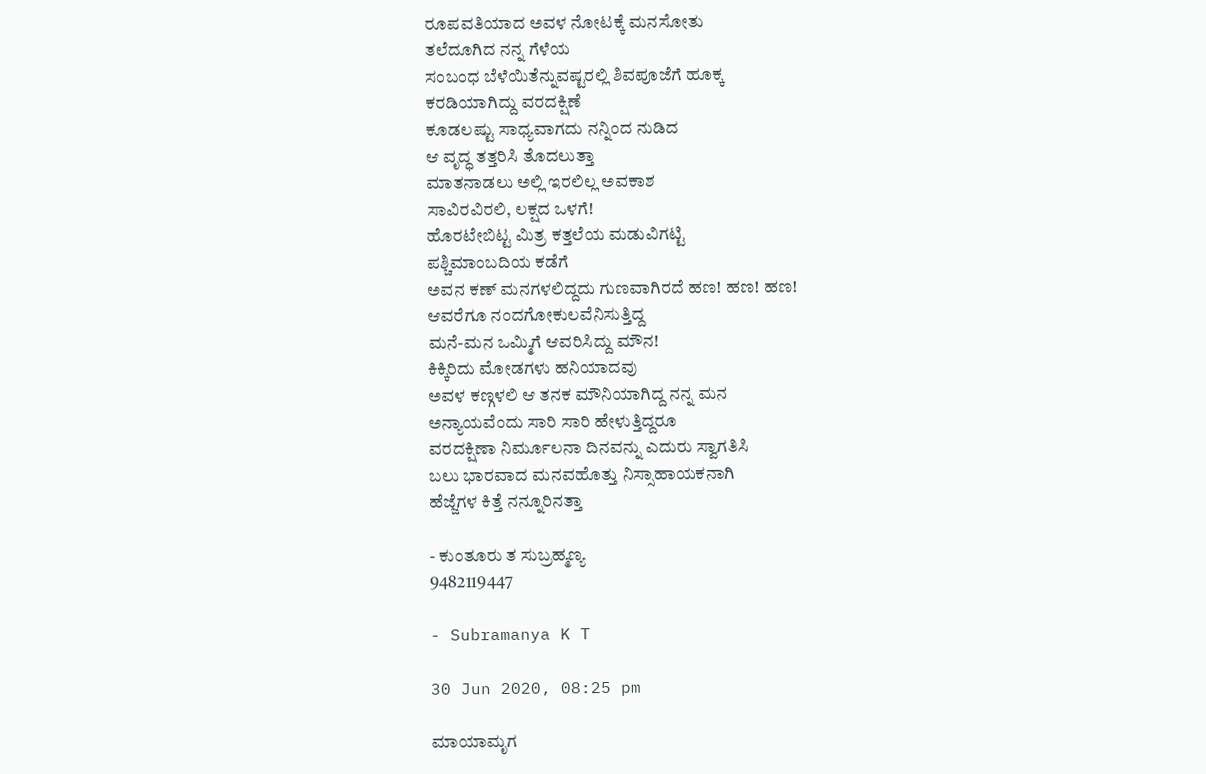ರೂಪವತಿಯಾದ ಅವಳ ನೋಟಕ್ಕೆ ಮನಸೋತು
ತಲೆದೂಗಿದ ನನ್ನ ಗೆಳೆಯ
ಸಂಬಂಧ ಬೆಳೆಯಿತೆನ್ನುವಷ್ಟರಲ್ಲಿ ಶಿವಪೂಜೆಗೆ ಹೂಕ್ಕ
ಕರಡಿಯಾಗಿದ್ದು ವರದಕ್ಷಿಣೆ
ಕೂಡಲಷ್ಟು ಸಾಧ್ಯವಾಗದು ನನ್ನಿಂದ ನುಡಿದ
ಆ ವೃದ್ಧ ತತ್ತರಿಸಿ ತೊದಲುತ್ತಾ
ಮಾತನಾಡಲು ಅಲ್ಲಿ ಇರಲಿಲ್ಲ ಅವಕಾಶ
ಸಾವಿರವಿರಲಿ, ಲಕ್ಷದ ಒಳಗೆ!
ಹೊರಟೇಬಿಟ್ಟ ಮಿತ್ರ ಕತ್ತಲೆಯ ಮಡುವಿಗಟ್ಟಿ
ಪಶ್ಚಿಮಾಂಬದಿಯ ಕಡೆಗೆ
ಅವನ ಕಣ್ ಮನಗಳಲಿದ್ದದು ಗುಣವಾಗಿರದೆ ಹಣ! ಹಣ! ಹಣ!
ಆವರೆಗೂ ನಂದಗೋಕುಲವೆನಿಸುತ್ತಿದ್ದ
ಮನೆ-ಮನ ಒಮ್ಮಿಗೆ ಆವರಿಸಿದ್ದು ಮೌನ!
ಕಿಕ್ಕಿರಿದು ಮೋಡಗಳು ಹನಿಯಾದವು
ಅವಳ ಕಣ್ಗಳಲಿ ಆ ತನಕ ಮೌನಿಯಾಗಿದ್ದ ನನ್ನ ಮನ
ಅನ್ಯಾಯವೆಂದು ಸಾರಿ ಸಾರಿ ಹೇಳುತ್ತಿದ್ದರೂ
ವರದಕ್ಷಿಣಾ ನಿರ್ಮೂಲನಾ ದಿನವನ್ನು ಎದುರು ಸ್ವಾಗತಿಸಿ
ಬಲು ಭಾರವಾದ ಮನವಹೊತ್ತು ನಿಸ್ಸಾಹಾಯಕನಾಗಿ
ಹೆಜ್ಜೆಗಳ ಕಿತ್ತೆ ನನ್ನೂರಿನತ್ತಾ

- ಕುಂತೂರು ತ ಸುಬ್ರಹ್ಮಣ್ಯ
9482119447

- Subramanya K T

30 Jun 2020, 08:25 pm

ಮಾಯಾಮೃಗ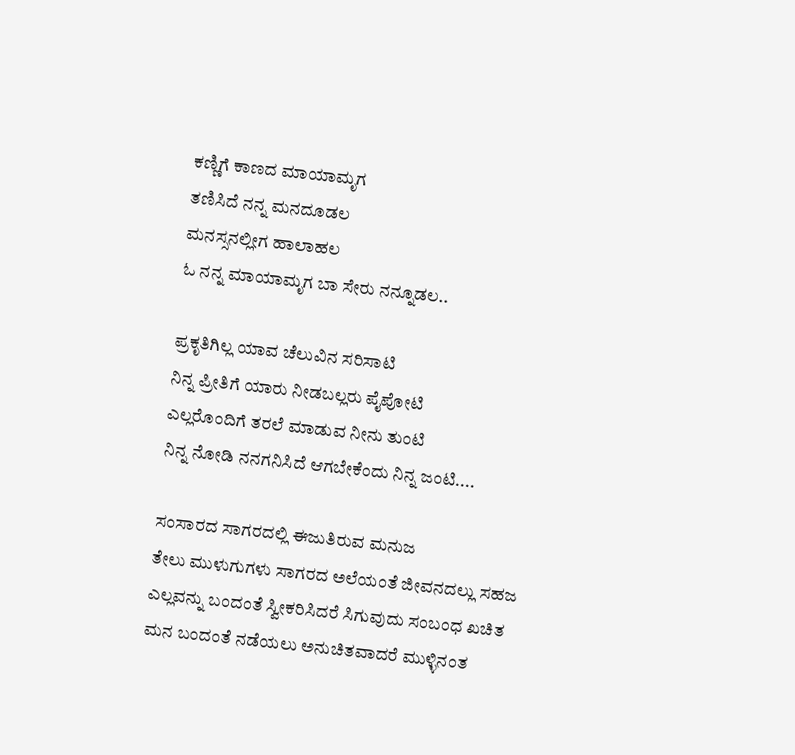ಕಣ್ಣಿಗೆ ಕಾಣದ ಮಾಯಾಮೃಗ
ತಣಿಸಿದೆ ನನ್ನ ಮನದೂಡಲ
ಮನಸ್ಸನಲ್ಲೀಗ ಹಾಲಾಹಲ
ಓ ನನ್ನ ಮಾಯಾಮೃಗ ಬಾ ಸೇರು ನನ್ನೂಡಲ..

ಪ್ರಕೃತಿಗಿಲ್ಲ ಯಾವ ಚೆಲುವಿನ ಸರಿಸಾಟಿ
ನಿನ್ನ ಪ್ರೀತಿಗೆ ಯಾರು ನೀಡಬಲ್ಲರು ಪೈಪೋಟಿ
ಎಲ್ಲರೊಂದಿಗೆ ತರಲೆ ಮಾಡುವ ನೀನು ತುಂಟಿ
ನಿನ್ನ ನೋಡಿ ನನಗನಿಸಿದೆ ಆಗಬೇಕೆಂದು ನಿನ್ನ ಜಂಟಿ....

ಸಂಸಾರದ ಸಾಗರದಲ್ಲಿ ಈಜುತಿರುವ ಮನುಜ
ತೇಲು ಮುಳುಗುಗಳು ಸಾಗರದ ಅಲೆಯಂತೆ ಜೀವನದಲ್ಲು ಸಹಜ
ಎಲ್ಲವನ್ನು ಬಂದಂತೆ ಸ್ವೀಕರಿಸಿದರೆ ಸಿಗುವುದು ಸಂಬಂಧ ಖಚಿತ
ಮನ ಬಂದಂತೆ ನಡೆಯಲು ಅನುಚಿತವಾದರೆ ಮುಳ್ಳಿನಂತ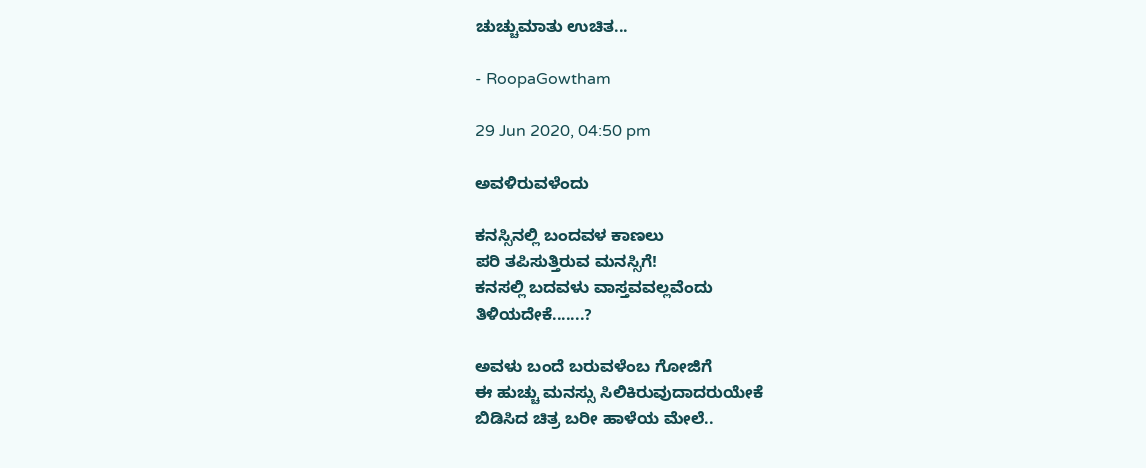ಚುಚ್ಚುಮಾತು ಉಚಿತ...

- RoopaGowtham

29 Jun 2020, 04:50 pm

ಅವಳಿರುವಳೆಂದು

ಕನಸ್ಸಿನಲ್ಲಿ ಬಂದವಳ ಕಾಣಲು
ಪರಿ ತಪಿಸುತ್ತಿರುವ ಮನಸ್ಸಿಗೆ!
ಕನಸಲ್ಲಿ ಬದವಳು ವಾಸ್ತವವಲ್ಲವೆಂದು
ತಿಳಿಯದೇಕೆ.......?

ಅವಳು ಬಂದೆ ಬರುವಳೆಂಬ ಗೋಜಿಗೆ
ಈ ಹುಚ್ಚು ಮನಸ್ಸು ಸಿಲಿಕಿರುವುದಾದರುಯೇಕೆ
ಬಿಡಿಸಿದ ಚಿತ್ರ ಬರೀ ಹಾಳೆಯ ಮೇಲೆ..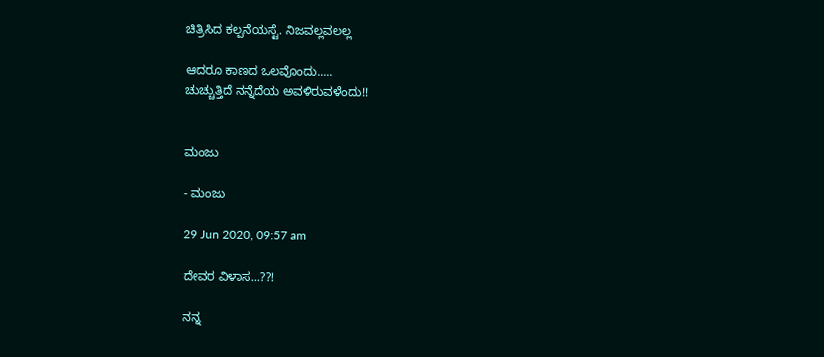ಚಿತ್ರಿಸಿದ ಕಲ್ಪನೆಯಸ್ಟೆ. ನಿಜವಲ್ಲವಲಲ್ಲ

ಆದರೂ ಕಾಣದ ಒಲವೊಂದು.....
ಚುಚ್ಚುತ್ತಿದೆ ನನ್ನೆದೆಯ ಅವಳಿರುವಳೆಂದು!!


ಮಂಜು

- ಮಂಜು

29 Jun 2020, 09:57 am

ದೇವರ ವಿಳಾಸ...??!

ನನ್ನ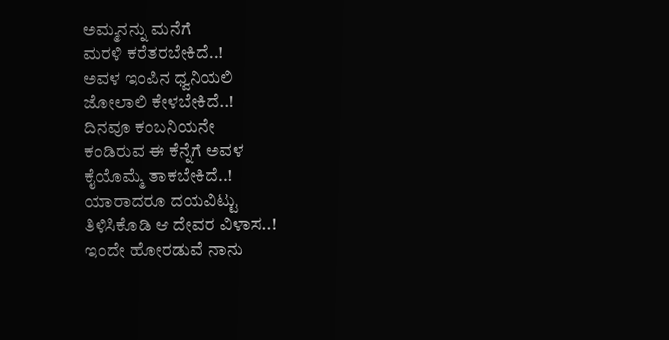ಅಮ್ಮನನ್ನು ಮನೆಗೆ
ಮರಳಿ ಕರೆತರಬೇಕಿದೆ..!
ಅವಳ ಇಂಪಿನ ಧ್ವನಿಯಲಿ
ಜೋಲಾಲಿ ಕೇಳಬೇಕಿದೆ..!
ದಿನವೂ ಕಂಬನಿಯನೇ
ಕಂಡಿರುವ ಈ ಕೆನ್ನೆಗೆ ಅವಳ
ಕೈಯೊಮ್ಮೆ ತಾಕಬೇಕಿದೆ..!
ಯಾರಾದರೂ ದಯವಿಟ್ಟು
ತಿಳಿಸಿಕೊಡಿ ಆ ದೇವರ ವಿಳಾಸ..!
ಇಂದೇ ಹೋರಡುವೆ ನಾನು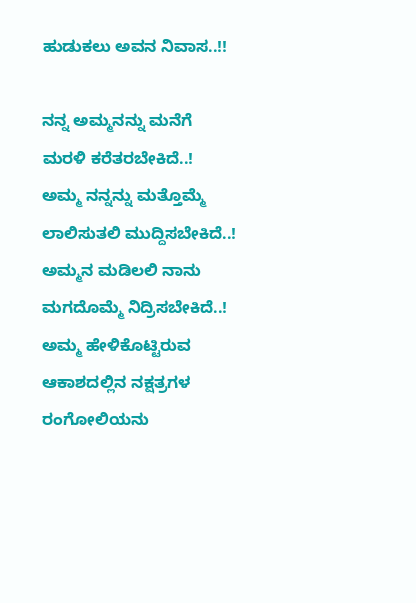ಹುಡುಕಲು ಅವನ ನಿವಾಸ..!!

ನನ್ನ ಅಮ್ಮನನ್ನು ಮನೆಗೆ
ಮರಳಿ ಕರೆತರಬೇಕಿದೆ..!
ಅಮ್ಮ ನನ್ನನ್ನು ಮತ್ತೊಮ್ಮೆ
ಲಾಲಿಸುತಲಿ ಮುದ್ದಿಸಬೇಕಿದೆ..!
ಅಮ್ಮನ ಮಡಿಲಲಿ ನಾನು
ಮಗದೊಮ್ಮೆ ನಿದ್ರಿಸಬೇಕಿದೆ..!
ಅಮ್ಮ ಹೇಳಿಕೊಟ್ಟಿರುವ
ಆಕಾಶದಲ್ಲಿನ ನಕ್ಷತ್ರಗಳ
ರಂಗೋಲಿಯನು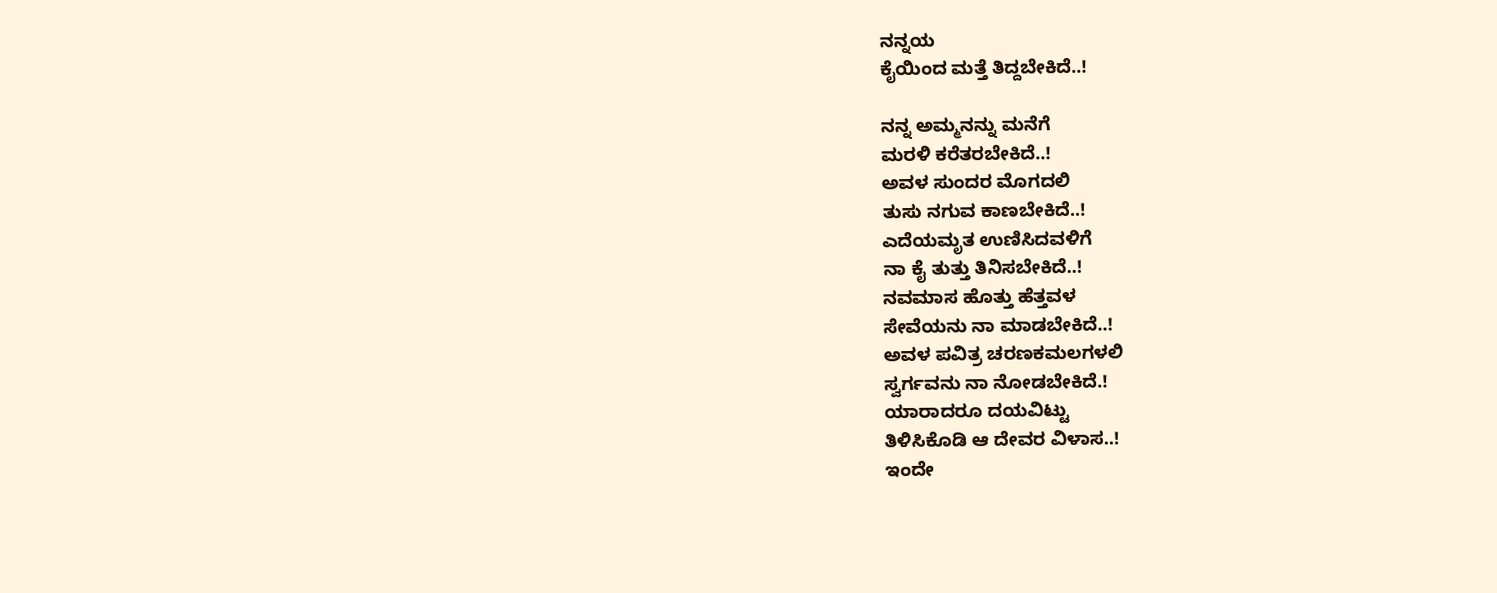ನನ್ನಯ
ಕೈಯಿಂದ ಮತ್ತೆ ತಿದ್ದಬೇಕಿದೆ..!

ನನ್ನ ಅಮ್ಮನನ್ನು ಮನೆಗೆ
ಮರಳಿ ಕರೆತರಬೇಕಿದೆ..!
ಅವಳ ಸುಂದರ ಮೊಗದಲಿ
ತುಸು ನಗುವ ಕಾಣಬೇಕಿದೆ..!
ಎದೆಯಮೃತ ಉಣಿಸಿದವಳಿಗೆ
ನಾ ಕೈ ತುತ್ತು ತಿನಿಸಬೇಕಿದೆ..!
ನವಮಾಸ ಹೊತ್ತು ಹೆತ್ತವಳ
ಸೇವೆಯನು ನಾ ಮಾಡಬೇಕಿದೆ..!
ಅವಳ ಪವಿತ್ರ ಚರಣಕಮಲಗಳಲಿ
ಸ್ವರ್ಗವನು ನಾ ನೋಡಬೇಕಿದೆ.!
ಯಾರಾದರೂ ದಯವಿಟ್ಟು
ತಿಳಿಸಿಕೊಡಿ ಆ ದೇವರ ವಿಳಾಸ..!
ಇಂದೇ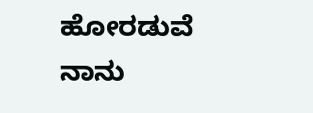ಹೋರಡುವೆ ನಾನು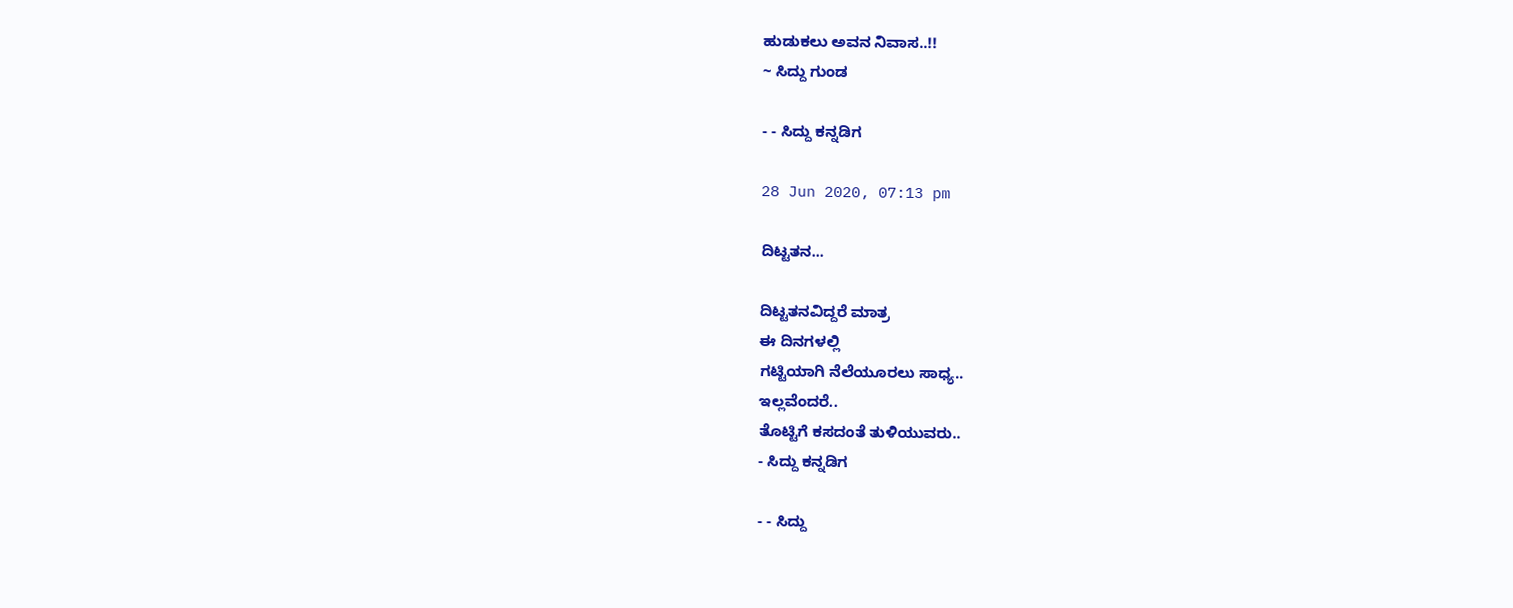ಹುಡುಕಲು ಅವನ ನಿವಾಸ..!!
~ ಸಿದ್ದು ಗುಂಡ

- - ಸಿದ್ದು ಕನ್ನಡಿಗ

28 Jun 2020, 07:13 pm

ದಿಟ್ಟತನ...

ದಿಟ್ಟತನವಿದ್ದರೆ ಮಾತ್ರ
ಈ ದಿನಗಳಲ್ಲಿ
ಗಟ್ಟಿಯಾಗಿ ನೆಲೆಯೂರಲು ಸಾಧ್ಯ..
ಇಲ್ಲವೆಂದರೆ..
ತೊಟ್ಟಿಗೆ ಕಸದಂತೆ ತುಳಿಯುವರು..
- ಸಿದ್ದು ಕನ್ನಡಿಗ

- - ಸಿದ್ದು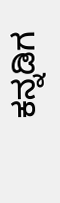ಕನ್ನಡಿಗ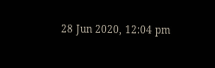28 Jun 2020, 12:04 pm